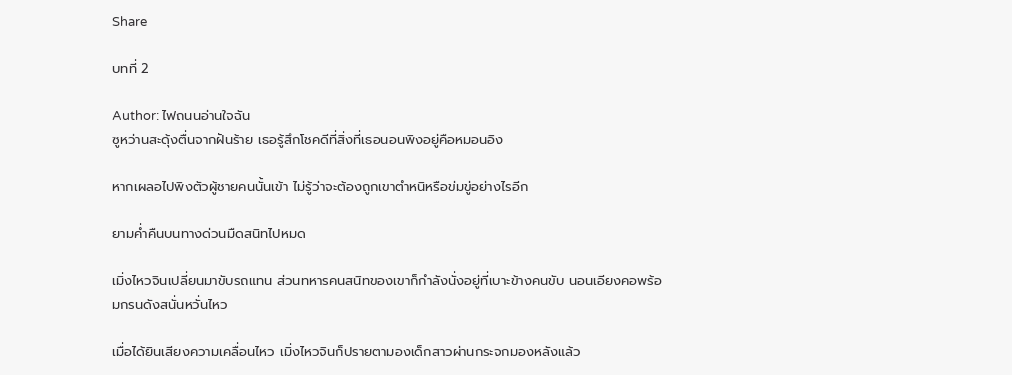Share

บทที่ 2

Author: ไฟถนนอ่านใจฉัน
ซูหว่านสะดุ้งตื่นจากฝันร้าย เธอรู้สึกโชคดีที่สิ่งที่เธอนอนพิงอยู่คือหมอนอิง

หากเผลอไปพิงตัวผู้ชายคนนั้นเข้า ไม่รู้ว่าจะต้องถูกเขาตำหนิหรือข่มขู่อย่างไรอีก

ยามค่ำคืนบนทางด่วนมืดสนิทไปหมด

เมิ่งไหวจินเปลี่ยนมาขับรถแทน ส่วนทหารคนสนิทของเขาก็กำลังนั่งอยู่ที่เบาะข้างคนขับ นอนเอียงคอพร้อมกรนดังสนั่นหวั่นไหว

เมื่อได้ยินเสียงความเคลื่อนไหว เมิ่งไหวจินก็ปรายตามองเด็กสาวผ่านกระจกมองหลังแล้ว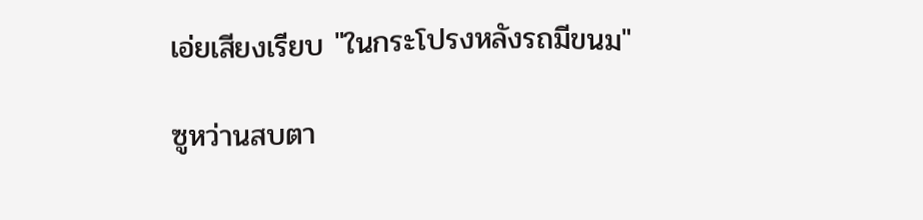เอ่ยเสียงเรียบ "ในกระโปรงหลังรถมีขนม"

ซูหว่านสบตา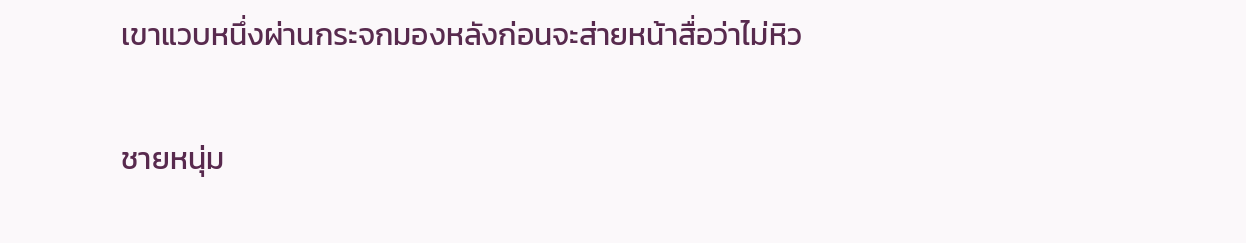เขาแวบหนึ่งผ่านกระจกมองหลังก่อนจะส่ายหน้าสื่อว่าไม่หิว

ชายหนุ่ม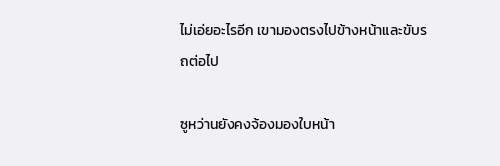ไม่เอ่ยอะไรอีก เขามองตรงไปข้างหน้าและขับรถต่อไป

ซูหว่านยังคงจ้องมองใบหน้า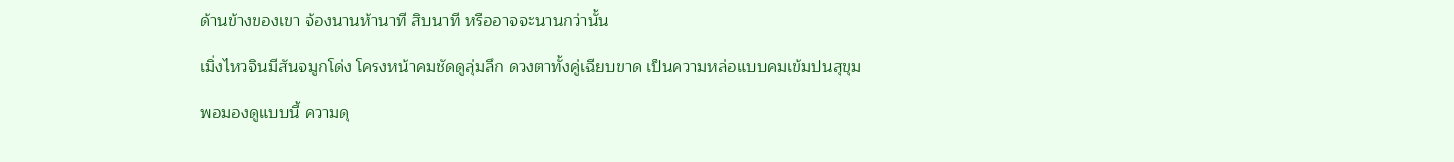ด้านข้างของเขา จ้องนานห้านาที สิบนาที หรืออาจจะนานกว่านั้น

เมิ่งไหวจินมีสันจมูกโด่ง โครงหน้าคมชัดดูลุ่มลึก ดวงตาทั้งคู่เฉียบขาด เป็นความหล่อแบบคมเข้มปนสุขุม

พอมองดูแบบนี้ ความดุ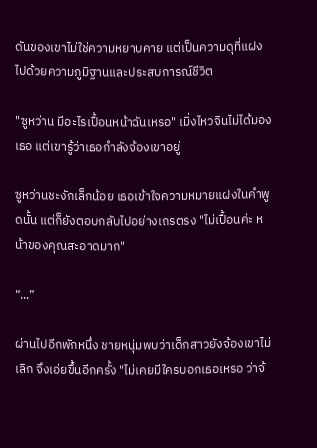ดันของเขาไม่ใช่ความหยาบคาย แต่เป็นความดุที่แฝงไปด้วยความภูมิฐานและประสบการณ์ชีวิต

"ซูหว่าน มีอะไรเปื้อนหน้าฉันเหรอ" เมิ่งไหวจินไม่ได้มองเธอ แต่เขารู้ว่าเธอกำลังจ้องเขาอยู่

ซูหว่านชะงักเล็กน้อย เธอเข้าใจความหมายแฝงในคำพูดนั้น แต่ก็ยังตอบกลับไปอย่างเถรตรง "ไม่เปื้อนค่ะ หน้าของคุณสะอาดมาก"

“...”

ผ่านไปอีกพักหนึ่ง ชายหนุ่มพบว่าเด็กสาวยังจ้องเขาไม่เลิก จึงเอ่ยขึ้นอีกครั้ง "ไม่เคยมีใครบอกเธอเหรอ ว่าจ้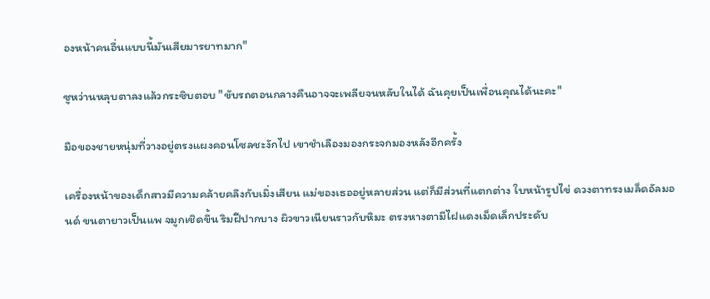องหน้าคนอื่นแบบนี้มันเสียมารยาทมาก"

ซูหว่านหลุบตาลงแล้วกระซิบตอบ "ขับรถตอนกลางคืนอาจจะเพลียจนหลับในได้ ฉันคุยเป็นเพื่อนคุณได้นะคะ"

มือของชายหนุ่มที่วางอยู่ตรงแผงคอนโซลชะงักไป เขาชำเลืองมองกระจกมองหลังอีกครั้ง

เครื่องหน้าของเด็กสาวมีความคล้ายคลึงกับเมิ่งเสียน แม่ของเธออยู่หลายส่วน แต่ก็มีส่วนที่แตกต่าง ใบหน้ารูปไข่ ดวงตาทรงเมล็ดอัลมอนด์ ขนตายาวเป็นแพ จมูกเชิดขึ้น ริมฝีปากบาง ผิวขาวเนียนราวกับหิมะ ตรงหางตามีไฝแดงเม็ดเล็กประดับ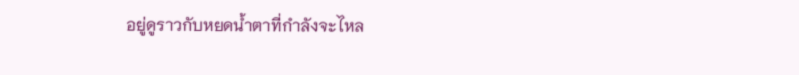อยู่ดูราวกับหยดน้ำตาที่กำลังจะไหล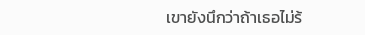เขายังนึกว่าถ้าเธอไม่ร้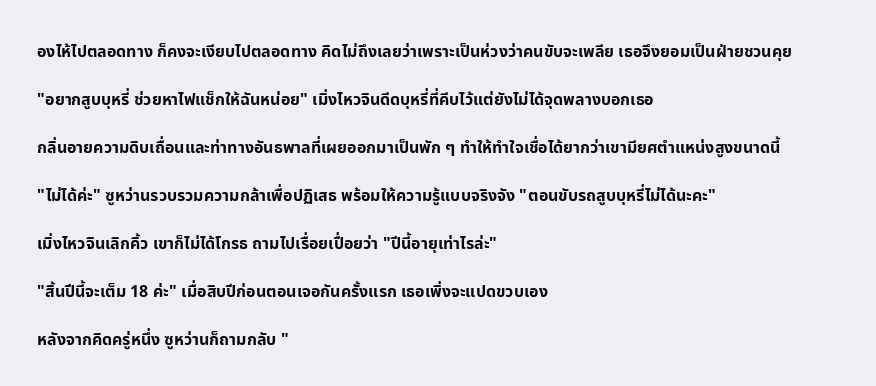องไห้ไปตลอดทาง ก็คงจะเงียบไปตลอดทาง คิดไม่ถึงเลยว่าเพราะเป็นห่วงว่าคนขับจะเพลีย เธอจึงยอมเป็นฝ่ายชวนคุย

"อยากสูบบุหรี่ ช่วยหาไฟแช็กให้ฉันหน่อย" เมิ่งไหวจินดีดบุหรี่ที่คีบไว้แต่ยังไม่ได้จุดพลางบอกเธอ

กลิ่นอายความดิบเถื่อนและท่าทางอันธพาลที่เผยออกมาเป็นพัก ๆ ทำให้ทำใจเชื่อได้ยากว่าเขามียศตำแหน่งสูงขนาดนี้

"ไม่ได้ค่ะ" ซูหว่านรวบรวมความกล้าเพื่อปฏิเสธ พร้อมให้ความรู้แบบจริงจัง "ตอนขับรถสูบบุหรี่ไม่ได้นะคะ"

เมิ่งไหวจินเลิกคิ้ว เขาก็ไม่ได้โกรธ ถามไปเรื่อยเปื่อยว่า "ปีนี้อายุเท่าไรล่ะ"

"สิ้นปีนี้จะเต็ม 18 ค่ะ" เมื่อสิบปีก่อนตอนเจอกันครั้งแรก เธอเพิ่งจะแปดขวบเอง

หลังจากคิดครู่หนึ่ง ซูหว่านก็ถามกลับ "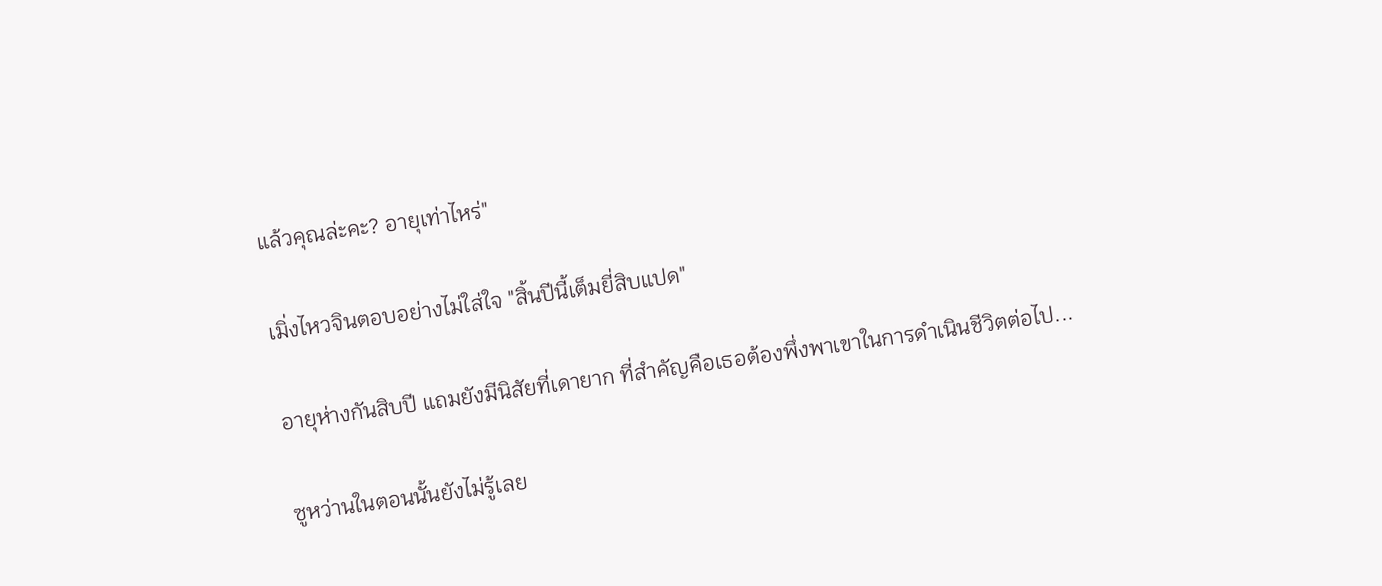แล้วคุณล่ะคะ? อายุเท่าไหร่"

เมิ่งไหวจินตอบอย่างไม่ใส่ใจ "สิ้นปีนี้เต็มยี่สิบแปด"

อายุห่างกันสิบปี แถมยังมีนิสัยที่เดายาก ที่สำคัญคือเธอต้องพึ่งพาเขาในการดำเนินชีวิตต่อไป...

ซูหว่านในตอนนั้นยังไม่รู้เลย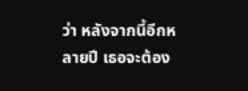ว่า หลังจากนี้อีกหลายปี เธอจะต้อง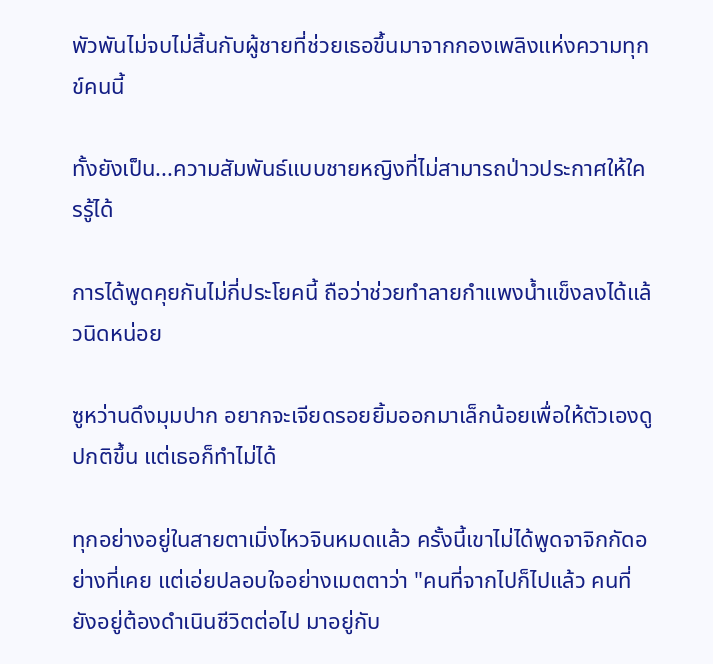พัวพันไม่จบไม่สิ้นกับผู้ชายที่ช่วยเธอขึ้นมาจากกองเพลิงแห่งความทุกข์คนนี้

ทั้งยังเป็น...ความสัมพันธ์แบบชายหญิงที่ไม่สามารถป่าวประกาศให้ใครรู้ได้

การได้พูดคุยกันไม่กี่ประโยคนี้ ถือว่าช่วยทำลายกำแพงน้ำแข็งลงได้แล้วนิดหน่อย

ซูหว่านดึงมุมปาก อยากจะเจียดรอยยิ้มออกมาเล็กน้อยเพื่อให้ตัวเองดูปกติขึ้น แต่เธอก็ทำไม่ได้

ทุกอย่างอยู่ในสายตาเมิ่งไหวจินหมดแล้ว ครั้งนี้เขาไม่ได้พูดจาจิกกัดอย่างที่เคย แต่เอ่ยปลอบใจอย่างเมตตาว่า "คนที่จากไปก็ไปแล้ว คนที่ยังอยู่ต้องดำเนินชีวิตต่อไป มาอยู่กับ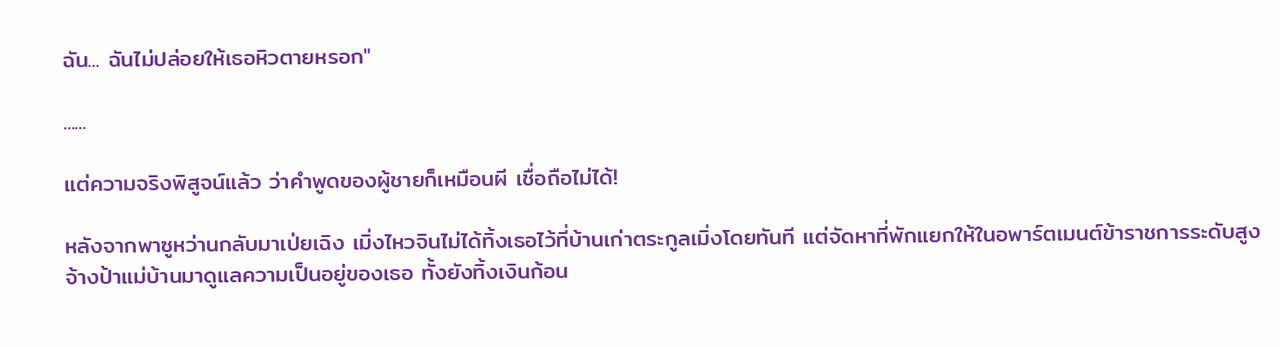ฉัน... ฉันไม่ปล่อยให้เธอหิวตายหรอก"

......

แต่ความจริงพิสูจน์แล้ว ว่าคำพูดของผู้ชายก็เหมือนผี เชื่อถือไม่ได้!

หลังจากพาซูหว่านกลับมาเป่ยเฉิง เมิ่งไหวจินไม่ได้ทิ้งเธอไว้ที่บ้านเก่าตระกูลเมิ่งโดยทันที แต่จัดหาที่พักแยกให้ในอพาร์ตเมนต์ข้าราชการระดับสูง จ้างป้าแม่บ้านมาดูแลความเป็นอยู่ของเธอ ทั้งยังทิ้งเงินก้อน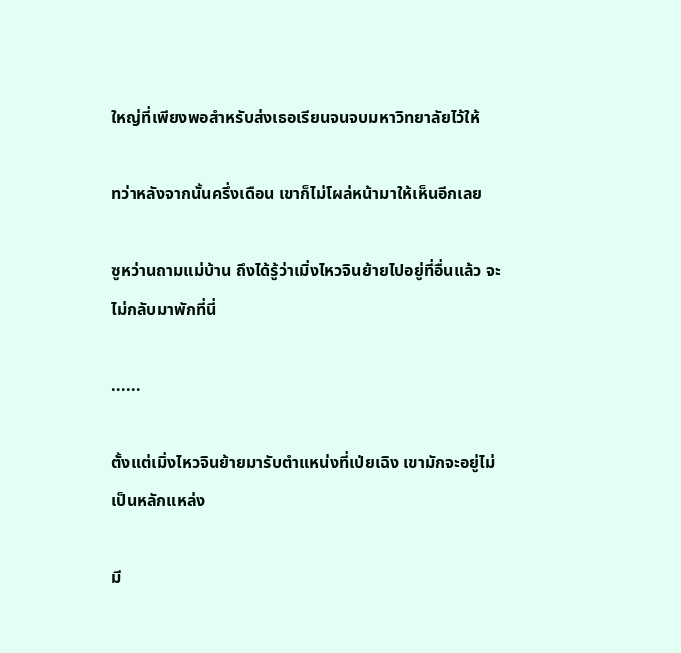ใหญ่ที่เพียงพอสำหรับส่งเธอเรียนจนจบมหาวิทยาลัยไว้ให้

ทว่าหลังจากนั้นครึ่งเดือน เขาก็ไม่โผล่หน้ามาให้เห็นอีกเลย

ซูหว่านถามแม่บ้าน ถึงได้รู้ว่าเมิ่งไหวจินย้ายไปอยู่ที่อื่นแล้ว จะไม่กลับมาพักที่นี่

......

ตั้งแต่เมิ่งไหวจินย้ายมารับตำแหน่งที่เป่ยเฉิง เขามักจะอยู่ไม่เป็นหลักแหล่ง

มี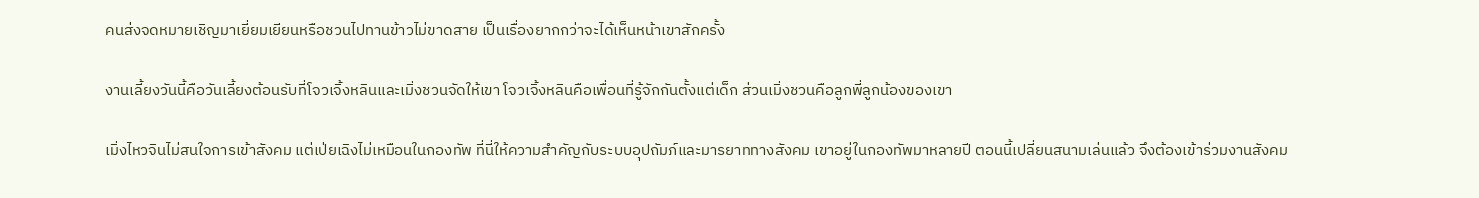คนส่งจดหมายเชิญมาเยี่ยมเยียนหรือชวนไปทานข้าวไม่ขาดสาย เป็นเรื่องยากกว่าจะได้เห็นหน้าเขาสักครั้ง

งานเลี้ยงวันนี้คือวันเลี้ยงต้อนรับที่โจวเจิ้งหลินและเมิ่งชวนจัดให้เขา โจวเจิ้งหลินคือเพื่อนที่รู้จักกันตั้งแต่เด็ก ส่วนเมิ่งชวนคือลูกพี่ลูกน้องของเขา

เมิ่งไหวจินไม่สนใจการเข้าสังคม แต่เป่ยเฉิงไม่เหมือนในกองทัพ ที่นี่ให้ความสำคัญกับระบบอุปถัมภ์และมารยาททางสังคม เขาอยู่ในกองทัพมาหลายปี ตอนนี้เปลี่ยนสนามเล่นแล้ว จึงต้องเข้าร่วมงานสังคม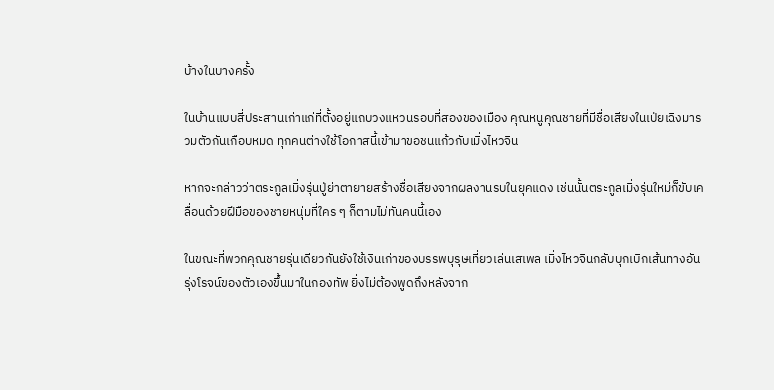บ้างในบางครั้ง

ในบ้านแบบสี่ประสานเก่าแก่ที่ตั้งอยู่แถบวงแหวนรอบที่สองของเมือง คุณหนูคุณชายที่มีชื่อเสียงในเป่ยเฉิงมารวมตัวกันเกือบหมด ทุกคนต่างใช้โอกาสนี้เข้ามาขอชนแก้วกับเมิ่งไหวจิน

หากจะกล่าวว่าตระกูลเมิ่งรุ่นปู่ย่าตายายสร้างชื่อเสียงจากผลงานรบในยุคแดง เช่นนั้นตระกูลเมิ่งรุ่นใหม่ก็ขับเคลื่อนด้วยฝีมือของชายหนุ่มที่ใคร ๆ ก็ตามไม่ทันคนนี้เอง

ในขณะที่พวกคุณชายรุ่นเดียวกันยังใช้เงินเก่าของบรรพบุรุษเที่ยวเล่นเสเพล เมิ่งไหวจินกลับบุกเบิกเส้นทางอันรุ่งโรจน์ของตัวเองขึ้นมาในกองทัพ ยิ่งไม่ต้องพูดถึงหลังจาก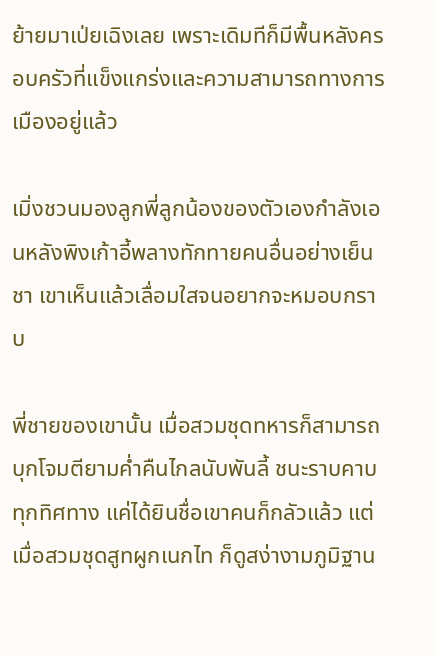ย้ายมาเป่ยเฉิงเลย เพราะเดิมทีก็มีพื้นหลังครอบครัวที่แข็งแกร่งและความสามารถทางการเมืองอยู่แล้ว

เมิ่งชวนมองลูกพี่ลูกน้องของตัวเองกำลังเอนหลังพิงเก้าอี้พลางทักทายคนอื่นอย่างเย็นชา เขาเห็นแล้วเลื่อมใสจนอยากจะหมอบกราบ

พี่ชายของเขานั้น เมื่อสวมชุดทหารก็สามารถบุกโจมตียามค่ำคืนไกลนับพันลี้ ชนะราบคาบทุกทิศทาง แค่ได้ยินชื่อเขาคนก็กลัวแล้ว แต่เมื่อสวมชุดสูทผูกเนกไท ก็ดูสง่างามภูมิฐาน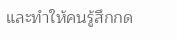และทำให้คนรู้สึกกด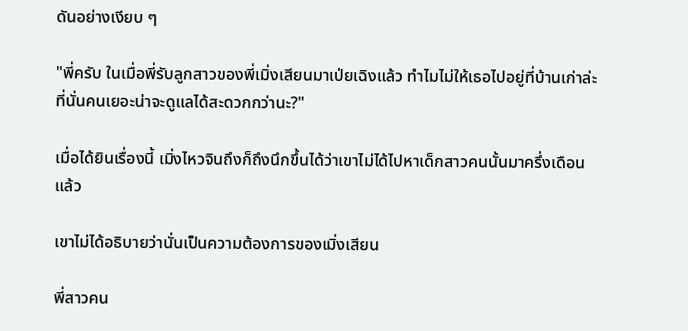ดันอย่างเงียบ ๆ

"พี่ครับ ในเมื่อพี่รับลูกสาวของพี่เมิ่งเสียนมาเป่ยเฉิงแล้ว ทำไมไม่ให้เธอไปอยู่ที่บ้านเก่าล่ะ ที่นั่นคนเยอะน่าจะดูแลได้สะดวกกว่านะ?"

เมื่อได้ยินเรื่องนี้ เมิ่งไหวจินถึงก็ถึงนึกขึ้นได้ว่าเขาไม่ได้ไปหาเด็กสาวคนนั้นมาครึ่งเดือนแล้ว

เขาไม่ได้อธิบายว่านั่นเป็นความต้องการของเมิ่งเสียน

พี่สาวคน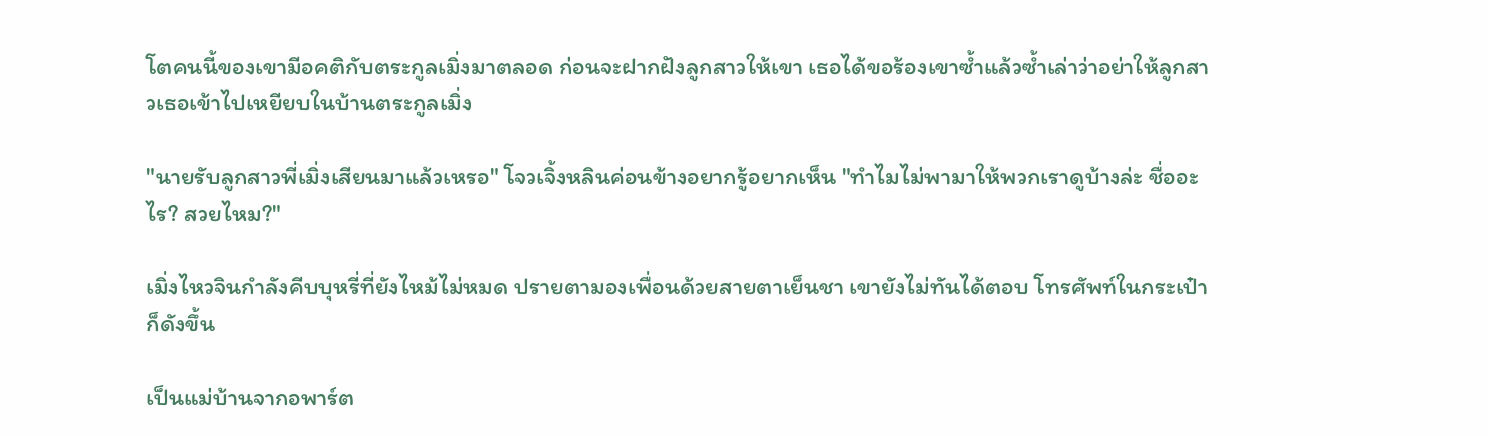โตคนนี้ของเขามีอคติกับตระกูลเมิ่งมาตลอด ก่อนจะฝากฝังลูกสาวให้เขา เธอได้ขอร้องเขาซ้ำแล้วซ้ำเล่าว่าอย่าให้ลูกสาวเธอเข้าไปเหยียบในบ้านตระกูลเมิ่ง

"นายรับลูกสาวพี่เมิ่งเสียนมาแล้วเหรอ" โจวเจิ้งหลินค่อนข้างอยากรู้อยากเห็น "ทำไมไม่พามาให้พวกเราดูบ้างล่ะ ชื่ออะไร? สวยไหม?"

เมิ่งไหวจินกำลังคีบบุหรี่ที่ยังไหม้ไม่หมด ปรายตามองเพื่อนด้วยสายตาเย็นชา เขายังไม่ทันได้ตอบ โทรศัพท์ในกระเป๋าก็ดังขึ้น

เป็นแม่บ้านจากอพาร์ต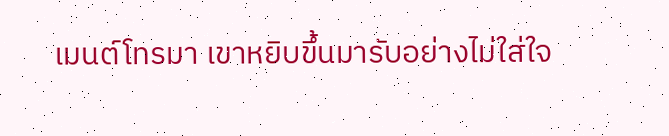เมนต์โทรมา เขาหยิบขึ้นมารับอย่างไม่ใส่ใจ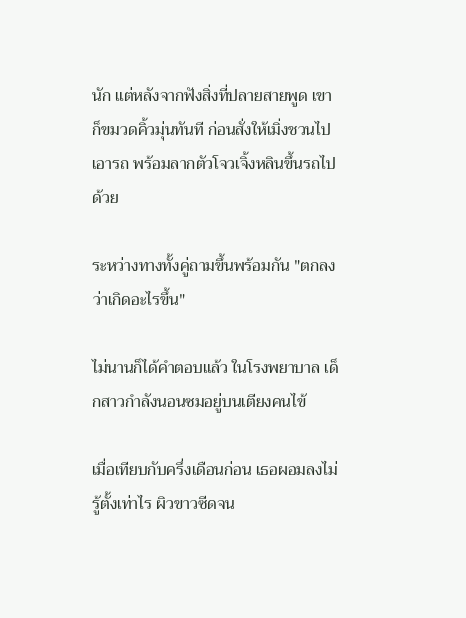นัก แต่หลังจากฟังสิ่งที่ปลายสายพูด เขาก็ขมวดคิ้วมุ่นทันที ก่อนสั่งให้เมิ่งชวนไปเอารถ พร้อมลากตัวโจวเจิ้งหลินขึ้นรถไปด้วย

ระหว่างทางทั้งคู่ถามขึ้นพร้อมกัน "ตกลงว่าเกิดอะไรขึ้น"

ไม่นานก็ได้คำตอบแล้ว ในโรงพยาบาล เด็กสาวกำลังนอนซมอยู่บนเตียงคนไข้

เมื่อเทียบกับครึ่งเดือนก่อน เธอผอมลงไม่รู้ตั้งเท่าไร ผิวขาวซีดจน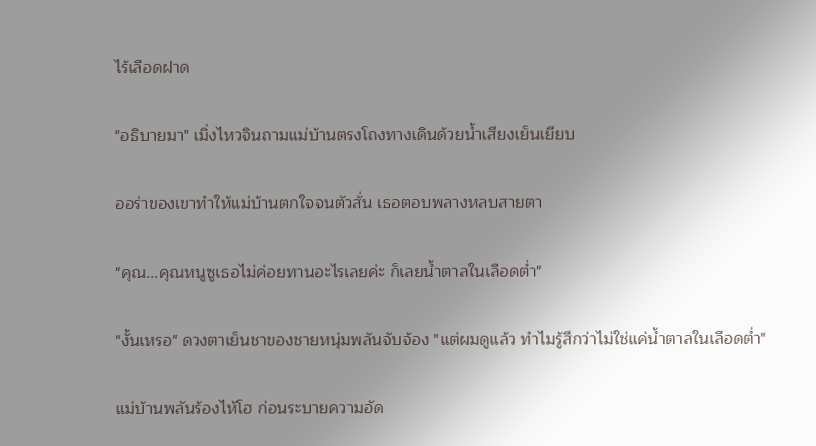ไร้เลือดฝาด

"อธิบายมา" เมิ่งไหวจินถามแม่บ้านตรงโถงทางเดินด้วยน้ำเสียงเย็นเยียบ

ออร่าของเขาทำให้แม่บ้านตกใจจนตัวสั่น เธอตอบพลางหลบสายตา

"คุณ...คุณหนูซูเธอไม่ค่อยทานอะไรเลยค่ะ ก็เลยน้ำตาลในเลือดต่ำ"

"งั้นเหรอ" ดวงตาเย็นชาของชายหนุ่มพลันจับจ้อง "แต่ผมดูแล้ว ทำไมรู้สึกว่าไม่ใช่แค่น้ำตาลในเลือดต่ำ"

แม่บ้านพลันร้องไห้โฮ ก่อนระบายความอัด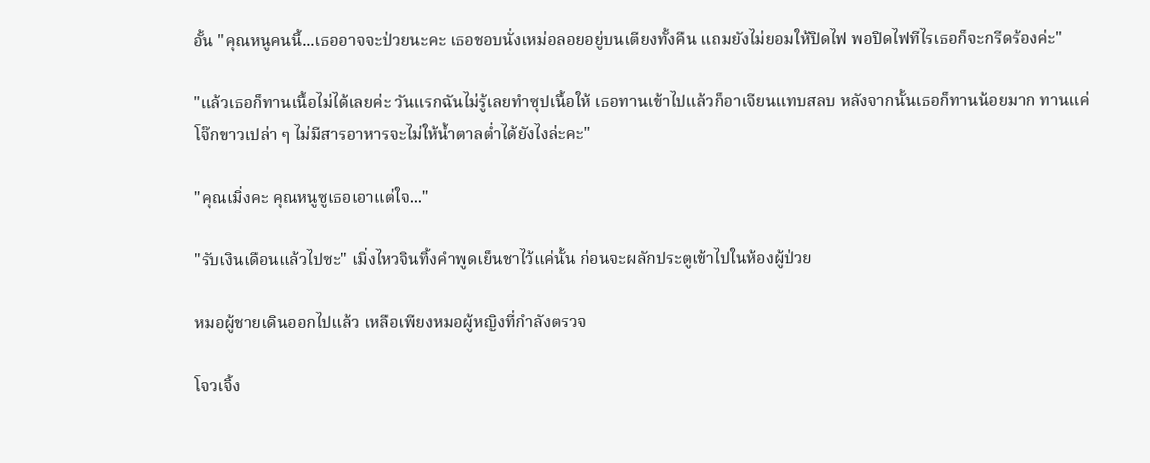อั้น "คุณหนูคนนี้...เธออาจจะป่วยนะคะ เธอชอบนั่งเหม่อลอยอยู่บนเตียงทั้งคืน แถมยังไม่ยอมให้ปิดไฟ พอปิดไฟทีไรเธอก็จะกรีดร้องค่ะ"

"แล้วเธอก็ทานเนื้อไม่ได้เลยค่ะ วันแรกฉันไม่รู้เลยทำซุปเนื้อให้ เธอทานเข้าไปแล้วก็อาเจียนแทบสลบ หลังจากนั้นเธอก็ทานน้อยมาก ทานแค่โจ๊กขาวเปล่า ๆ ไม่มีสารอาหารจะไม่ให้น้ำตาลต่ำได้ยังไงล่ะคะ"

"คุณเมิ่งคะ คุณหนูซูเธอเอาแต่ใจ..."

"รับเงินเดือนแล้วไปซะ" เมิ่งไหวจินทิ้งคำพูดเย็นชาไว้แค่นั้น ก่อนจะผลักประตูเข้าไปในห้องผู้ป่วย

หมอผู้ชายเดินออกไปแล้ว เหลือเพียงหมอผู้หญิงที่กำลังตรวจ

โจวเจิ้ง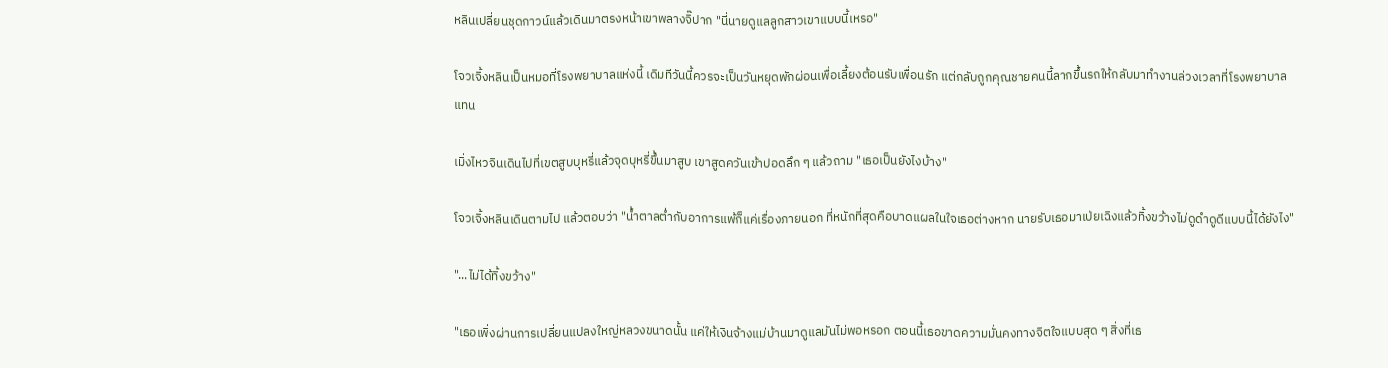หลินเปลี่ยนชุดกาวน์แล้วเดินมาตรงหน้าเขาพลางจิ๊ปาก "นี่นายดูแลลูกสาวเขาแบบนี้เหรอ"

โจวเจิ้งหลินเป็นหมอที่โรงพยาบาลแห่งนี้ เดิมทีวันนี้ควรจะเป็นวันหยุดพักผ่อนเพื่อเลี้ยงต้อนรับเพื่อนรัก แต่กลับถูกคุณชายคนนี้ลากขึ้นรถให้กลับมาทำงานล่วงเวลาที่โรงพยาบาลแทน

เมิ่งไหวจินเดินไปที่เขตสูบบุหรี่แล้วจุดบุหรี่ขึ้นมาสูบ เขาสูดควันเข้าปอดลึก ๆ แล้วถาม "เธอเป็นยังไงบ้าง"

โจวเจิ้งหลินเดินตามไป แล้วตอบว่า "น้ำตาลต่ำกับอาการแพ้ก็แค่เรื่องภายนอก ที่หนักที่สุดคือบาดแผลในใจเธอต่างหาก นายรับเธอมาเป่ยเฉิงแล้วทิ้งขว้างไม่ดูดำดูดีแบบนี้ได้ยังไง"

"...ไม่ได้ทิ้งขว้าง"

"เธอเพิ่งผ่านการเปลี่ยนแปลงใหญ่หลวงขนาดนั้น แค่ให้เงินจ้างแม่บ้านมาดูแลมันไม่พอหรอก ตอนนี้เธอขาดความมั่นคงทางจิตใจแบบสุด ๆ สิ่งที่เธ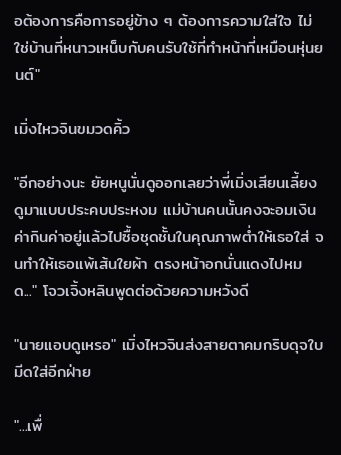อต้องการคือการอยู่ข้าง ๆ ต้องการความใส่ใจ ไม่ใช่บ้านที่หนาวเหน็บกับคนรับใช้ที่ทำหน้าที่เหมือนหุ่นยนต์"

เมิ่งไหวจินขมวดคิ้ว

"อีกอย่างนะ ยัยหนูนั่นดูออกเลยว่าพี่เมิ่งเสียนเลี้ยงดูมาแบบประคบประหงม แม่บ้านคนนั้นคงจะอมเงินค่ากินค่าอยู่แล้วไปซื้อชุดชั้นในคุณภาพต่ำให้เธอใส่ จนทำให้เธอแพ้เส้นใยผ้า ตรงหน้าอกนั่นแดงไปหมด..." โจวเจิ้งหลินพูดต่อด้วยความหวังดี

"นายแอบดูเหรอ" เมิ่งไหวจินส่งสายตาคมกริบดุจใบมีดใส่อีกฝ่าย

"...เพื่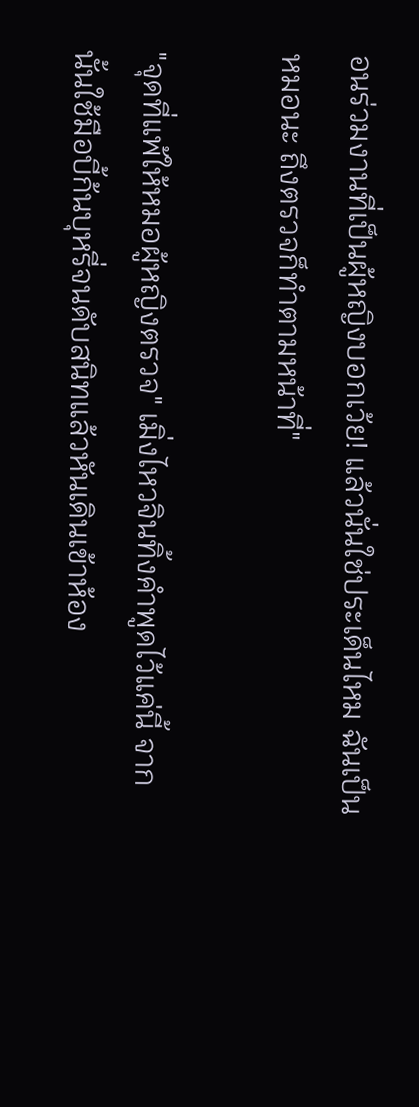อนร่วมงานที่เป็นผู้หญิงบอกเว้ย! แล้วนั่นใช่ประเด็นไหม ฉันเป็นหมอนะ ถึงตรวจก็ทำตามหน้าที่"

"จุดที่แพ้ให้หมอผู้หญิงตรวจ" เมิ่งไหวจินทิ้งคำพูดไว้แค่นี้ จากนั้นใช้มือบี้ก้นบุหรี่จนดับสนิทแล้วหันเดินเข้าห้อง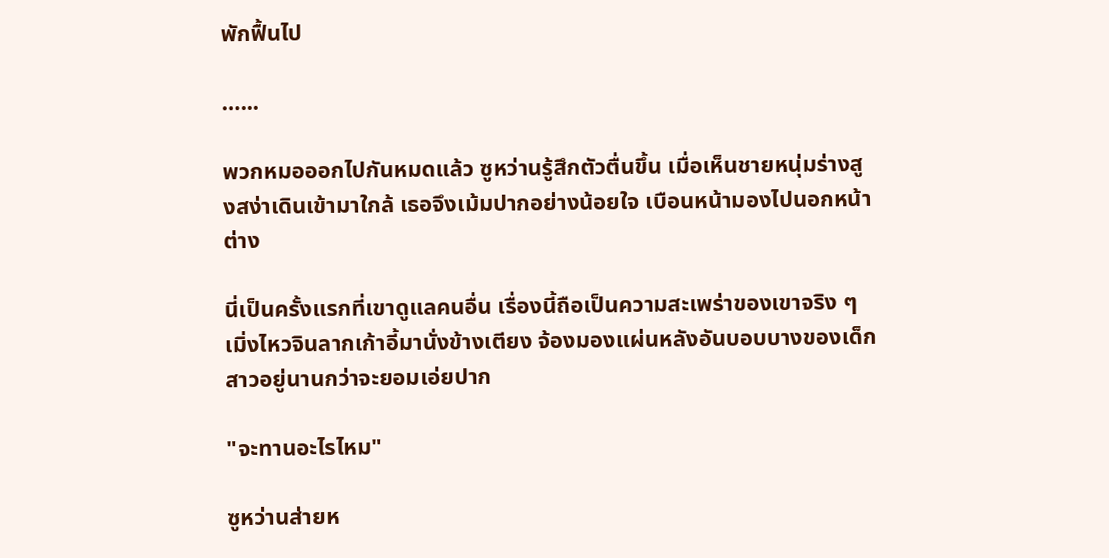พักฟื้นไป

…...

พวกหมอออกไปกันหมดแล้ว ซูหว่านรู้สึกตัวตื่นขึ้น เมื่อเห็นชายหนุ่มร่างสูงสง่าเดินเข้ามาใกล้ เธอจึงเม้มปากอย่างน้อยใจ เบือนหน้ามองไปนอกหน้าต่าง

นี่เป็นครั้งแรกที่เขาดูแลคนอื่น เรื่องนี้ถือเป็นความสะเพร่าของเขาจริง ๆ เมิ่งไหวจินลากเก้าอี้มานั่งข้างเตียง จ้องมองแผ่นหลังอันบอบบางของเด็กสาวอยู่นานกว่าจะยอมเอ่ยปาก

"จะทานอะไรไหม"

ซูหว่านส่ายห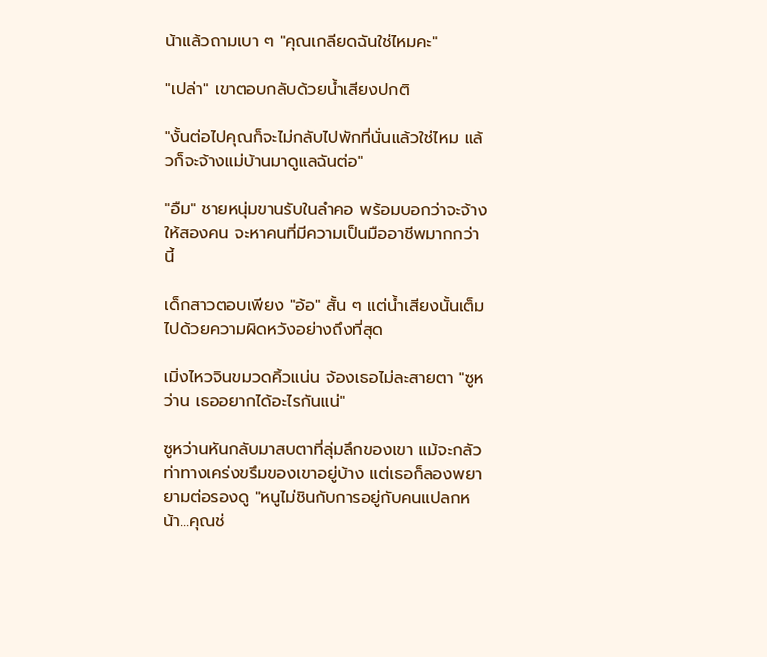น้าแล้วถามเบา ๆ "คุณเกลียดฉันใช่ไหมคะ"

"เปล่า" เขาตอบกลับด้วยน้ำเสียงปกติ

"งั้นต่อไปคุณก็จะไม่กลับไปพักที่นั่นแล้วใช่ไหม แล้วก็จะจ้างแม่บ้านมาดูแลฉันต่อ"

"อืม" ชายหนุ่มขานรับในลำคอ พร้อมบอกว่าจะจ้างให้สองคน จะหาคนที่มีความเป็นมืออาชีพมากกว่านี้

เด็กสาวตอบเพียง "อ้อ" สั้น ๆ แต่น้ำเสียงนั้นเต็มไปด้วยความผิดหวังอย่างถึงที่สุด

เมิ่งไหวจินขมวดคิ้วแน่น จ้องเธอไม่ละสายตา "ซูหว่าน เธออยากได้อะไรกันแน่"

ซูหว่านหันกลับมาสบตาที่ลุ่มลึกของเขา แม้จะกลัวท่าทางเคร่งขรึมของเขาอยู่บ้าง แต่เธอก็ลองพยายามต่อรองดู "หนูไม่ชินกับการอยู่กับคนแปลกหน้า...คุณช่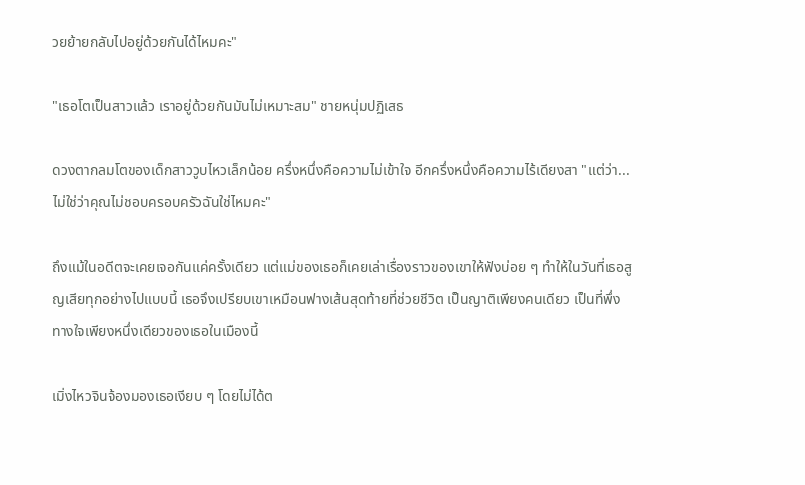วยย้ายกลับไปอยู่ด้วยกันได้ไหมคะ"

"เธอโตเป็นสาวแล้ว เราอยู่ด้วยกันมันไม่เหมาะสม" ชายหนุ่มปฏิเสธ

ดวงตากลมโตของเด็กสาววูบไหวเล็กน้อย ครึ่งหนึ่งคือความไม่เข้าใจ อีกครึ่งหนึ่งคือความไร้เดียงสา "แต่ว่า...ไม่ใช่ว่าคุณไม่ชอบครอบครัวฉันใช่ไหมคะ"

ถึงแม้ในอดีตจะเคยเจอกันแค่ครั้งเดียว แต่แม่ของเธอก็เคยเล่าเรื่องราวของเขาให้ฟังบ่อย ๆ ทำให้ในวันที่เธอสูญเสียทุกอย่างไปแบบนี้ เธอจึงเปรียบเขาเหมือนฟางเส้นสุดท้ายที่ช่วยชีวิต เป็นญาติเพียงคนเดียว เป็นที่พึ่งทางใจเพียงหนึ่งเดียวของเธอในเมืองนี้

เมิ่งไหวจินจ้องมองเธอเงียบ ๆ โดยไม่ได้ต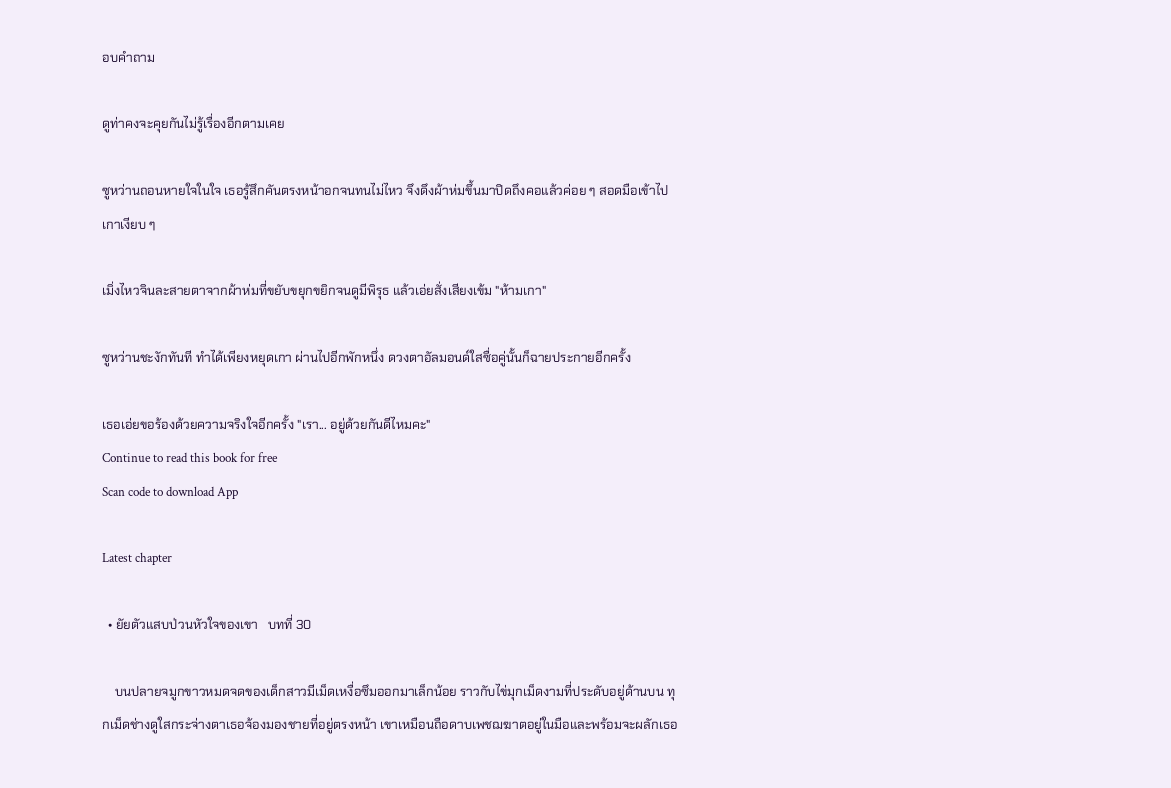อบคำถาม

ดูท่าคงจะคุยกันไม่รู้เรื่องอีกตามเคย

ซูหว่านถอนหายใจในใจ เธอรู้สึกคันตรงหน้าอกจนทนไม่ไหว จึงดึงผ้าห่มขึ้นมาปิดถึงคอแล้วค่อย ๆ สอดมือเข้าไปเกาเงียบ ๆ

เมิ่งไหวจินละสายตาจากผ้าห่มที่ขยับขยุกขยิกจนดูมีพิรุธ แล้วเอ่ยสั่งเสียงเข้ม "ห้ามเกา"

ซูหว่านชะงักทันที ทำได้เพียงหยุดเกา ผ่านไปอีกพักหนึ่ง ดวงตาอัลมอนด์ใสซื่อคู่นั้นก็ฉายประกายอีกครั้ง

เธอเอ่ยขอร้องด้วยความจริงใจอีกครั้ง "เรา... อยู่ด้วยกันดีไหมคะ"
Continue to read this book for free
Scan code to download App

Latest chapter

  • ยัยตัวแสบป่วนหัวใจของเขา   บทที่ 30

    บนปลายจมูกขาวหมดจดของเด็กสาวมีเม็ดเหงื่อซึมออกมาเล็กน้อย ราวกับไข่มุกเม็ดงามที่ประดับอยู่ด้านบน ทุกเม็ดช่างดูใสกระจ่างตาเธอจ้องมองชายที่อยู่ตรงหน้า เขาเหมือนถือดาบเพชฌฆาตอยู่ในมือและพร้อมจะผลักเธอ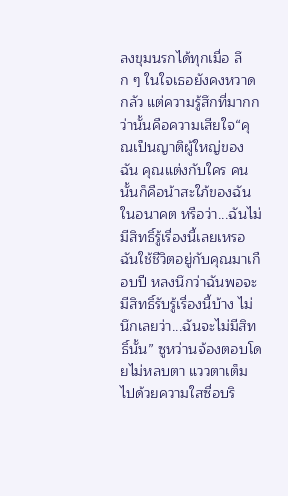ลงขุมนรกได้ทุกเมื่อ ลึก ๆ ในใจเธอยังคงหวาดกลัว แต่ความรู้สึกที่มากกว่านั้นคือความเสียใจ“คุณเป็นญาติผู้ใหญ่ของฉัน คุณแต่งกับใคร คนนั้นก็คือน้าสะใภ้ของฉันในอนาคต หรือว่า...ฉันไม่มีสิทธิ์รู้เรื่องนี้เลยเหรอ ฉันใช้ชีวิตอยู่กับคุณมาเกือบปี หลงนึกว่าฉันพอจะมีสิทธิ์รับรู้เรื่องนี้บ้าง ไม่นึกเลยว่า...ฉันจะไม่มีสิทธิ์นั้น” ซูหว่านจ้องตอบโดยไม่หลบตา แววตาเต็มไปด้วยความใสซื่อบริ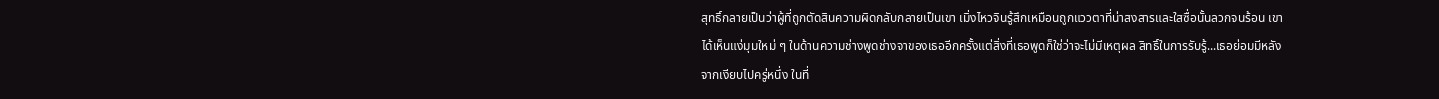สุทธิ์กลายเป็นว่าผู้ที่ถูกตัดสินความผิดกลับกลายเป็นเขา เมิ่งไหวจินรู้สึกเหมือนถูกแววตาที่น่าสงสารและใสซื่อนั้นลวกจนร้อน เขาได้เห็นแง่มุมใหม่ ๆ ในด้านความช่างพูดช่างจาของเธออีกครั้งแต่สิ่งที่เธอพูดก็ใช่ว่าจะไม่มีเหตุผล สิทธิ์ในการรับรู้...เธอย่อมมีหลังจากเงียบไปครู่หนึ่ง ในที่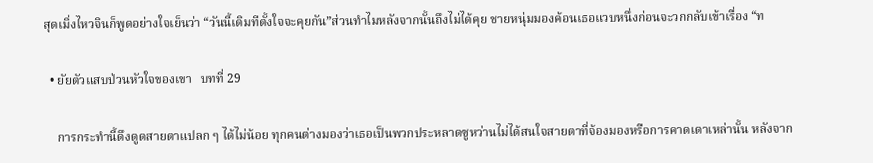สุดเมิ่งไหวจินก็พูดอย่างใจเย็นว่า “วันนี้เดิมทีตั้งใจจะคุยกัน”ส่วนทำไมหลังจากนั้นถึงไม่ได้คุย ชายหนุ่มมองค้อนเธอแวบหนึ่งก่อนจะวกกลับเข้าเรื่อง “ท

  • ยัยตัวแสบป่วนหัวใจของเขา   บทที่ 29

    การกระทำนี้ดึงดูดสายตาแปลก ๆ ได้ไม่น้อย ทุกคนต่างมองว่าเธอเป็นพวกประหลาดซูหว่านไม่ได้สนใจสายตาที่จ้องมองหรือการคาดเดาเหล่านั้น หลังจาก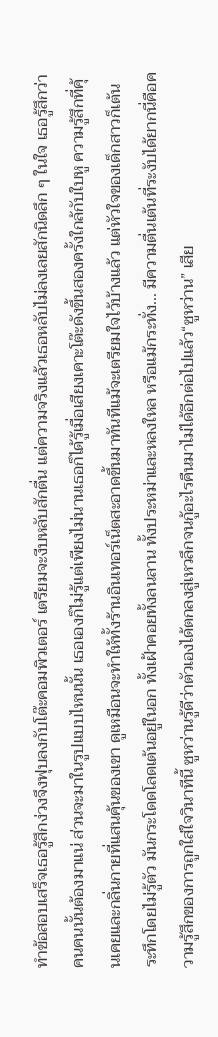ทำข้อสอบเสร็จเธอรู้สึกง่วงจึงฟุบลงกับโต๊ะคอมพิวเตอร์ เตรียมจะงีบหลับสักตื่น แต่ความจริงแล้วเธอหลับไม่ลงเลยสักนิดลึก ๆ ในใจ เธอรู้สึกว่าคนคนนั้นต้องมาแน่ ส่วนจะมาในรูปแบบไหนนั้น เธอเองก็ไม่รู้แต่เพียงไม่นานเธอก็ได้รู้เมื่อเสียงเคาะโต๊ะดังขึ้นสองครั้งใกล้กับใบหู ความรู้สึกที่คุ้นเคยและกลิ่นกายที่แสนคุ้นของเขา ดูเหมือนจะทำให้ทั้งร้านอินเทอร์เน็ตสะอาดขึ้นมาทันทีแม้จะเตรียมใจไว้บ้างแล้ว แต่หัวใจของเด็กสาวก็เต้นระทึกโดยไม่รู้ตัว มันกระโดดโลดเต้นอยู่ในอก ทั้งเฝ้าคอยทั้งลนลาน ทั้งประหม่าและหลงใหล หรือแม้กระทั่ง... มีความตื่นเต้นที่ระงับได้ยากนี่คือความรู้สึกของการถูกใส่ใจวินาทีนี้ ซูหว่านรู้ดีว่าตัวเองได้ตกลงสู่เหวลึกจนกู้อะไรคืนมาไม่ได้อีกต่อไปแล้ว“ซูหว่าน” เสีย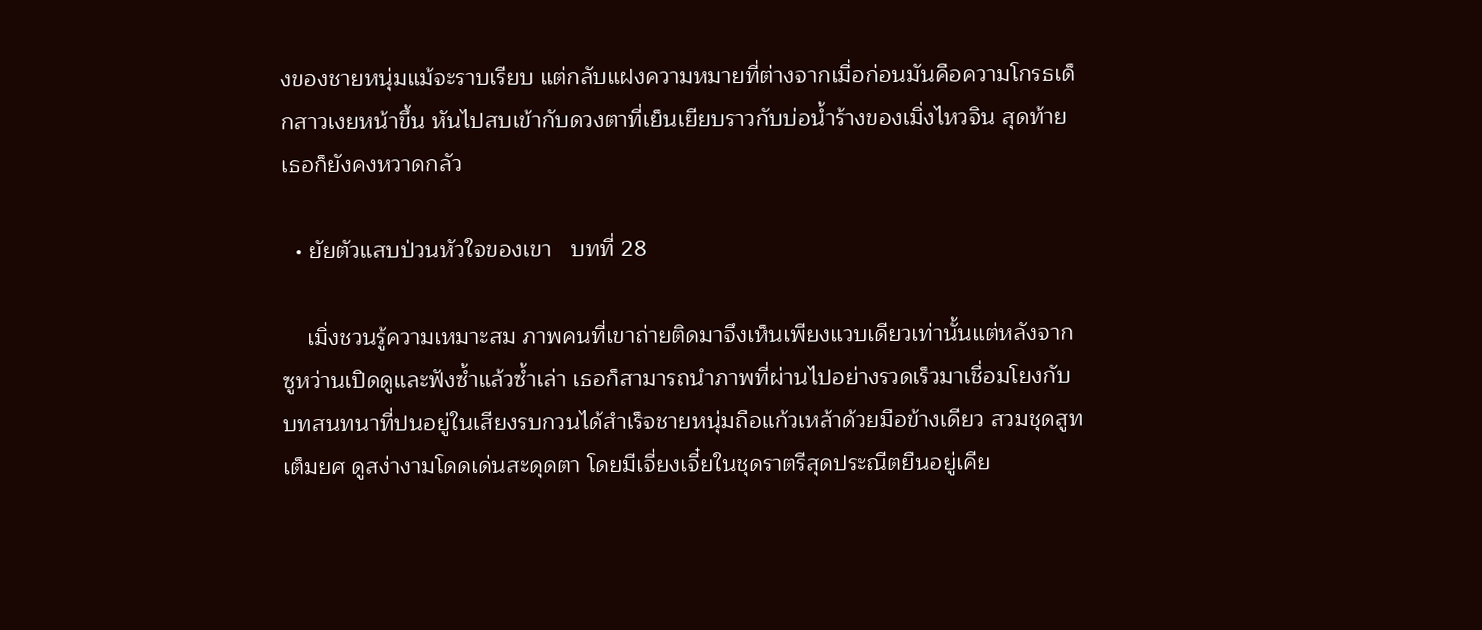งของชายหนุ่มแม้จะราบเรียบ แต่กลับแฝงความหมายที่ต่างจากเมื่อก่อนมันคือความโกรธเด็กสาวเงยหน้าขึ้น หันไปสบเข้ากับดวงตาที่เย็นเยียบราวกับบ่อน้ำร้างของเมิ่งไหวจิน สุดท้ายเธอก็ยังคงหวาดกลัว

  • ยัยตัวแสบป่วนหัวใจของเขา   บทที่ 28

    เมิ่งชวนรู้ความเหมาะสม ภาพคนที่เขาถ่ายติดมาจึงเห็นเพียงแวบเดียวเท่านั้นแต่หลังจากซูหว่านเปิดดูและฟังซ้ำแล้วซ้ำเล่า เธอก็สามารถนำภาพที่ผ่านไปอย่างรวดเร็วมาเชื่อมโยงกับบทสนทนาที่ปนอยู่ในเสียงรบกวนได้สำเร็จชายหนุ่มถือแก้วเหล้าด้วยมือข้างเดียว สวมชุดสูทเต็มยศ ดูสง่างามโดดเด่นสะดุดตา โดยมีเจี่ยงเจี๋ยในชุดราตรีสุดประณีตยืนอยู่เคีย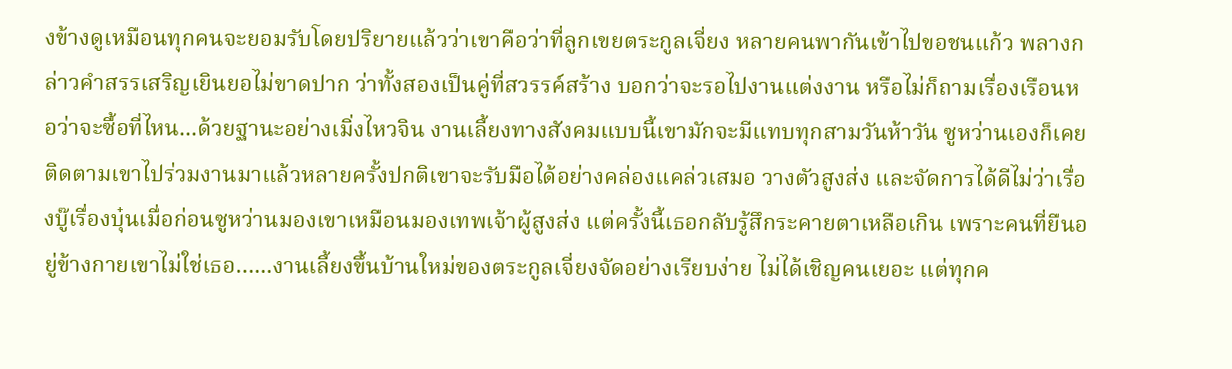งข้างดูเหมือนทุกคนจะยอมรับโดยปริยายแล้วว่าเขาคือว่าที่ลูกเขยตระกูลเจี่ยง หลายคนพากันเข้าไปขอชนแก้ว พลางกล่าวคำสรรเสริญเยินยอไม่ขาดปาก ว่าทั้งสองเป็นคู่ที่สวรรค์สร้าง บอกว่าจะรอไปงานแต่งงาน หรือไม่ก็ถามเรื่องเรือนหอว่าจะซื้อที่ไหน...ด้วยฐานะอย่างเมิ่งไหวจิน งานเลี้ยงทางสังคมแบบนี้เขามักจะมีแทบทุกสามวันห้าวัน ซูหว่านเองก็เคยติดตามเขาไปร่วมงานมาแล้วหลายครั้งปกติเขาจะรับมือได้อย่างคล่องแคล่วเสมอ วางตัวสูงส่ง และจัดการได้ดีไม่ว่าเรื่องบู๊เรื่องบุ๋นเมื่อก่อนซูหว่านมองเขาเหมือนมองเทพเจ้าผู้สูงส่ง แต่ครั้งนี้เธอกลับรู้สึกระคายตาเหลือเกิน เพราะคนที่ยืนอยู่ข้างกายเขาไม่ใช่เธอ…...งานเลี้ยงขึ้นบ้านใหม่ของตระกูลเจี่ยงจัดอย่างเรียบง่าย ไม่ได้เชิญคนเยอะ แต่ทุกค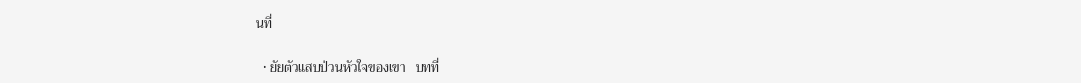นที่

  • ยัยตัวแสบป่วนหัวใจของเขา   บทที่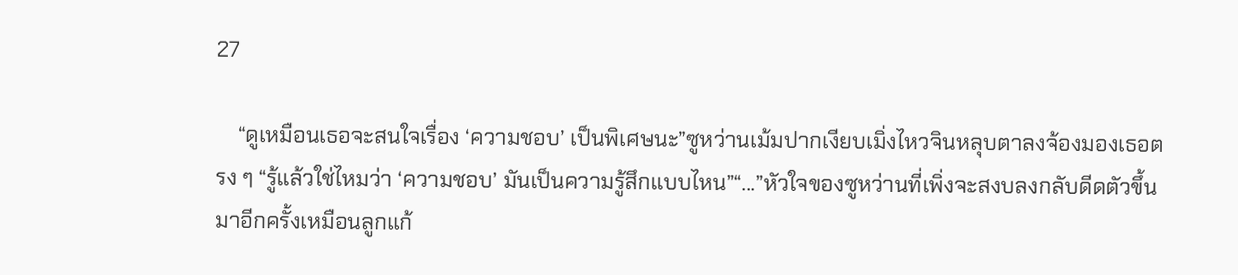27

    “ดูเหมือนเธอจะสนใจเรื่อง ‘ความชอบ’ เป็นพิเศษนะ”ซูหว่านเม้มปากเงียบเมิ่งไหวจินหลุบตาลงจ้องมองเธอตรง ๆ “รู้แล้วใช่ไหมว่า ‘ความชอบ’ มันเป็นความรู้สึกแบบไหน”“...”หัวใจของซูหว่านที่เพิ่งจะสงบลงกลับดีดตัวขึ้นมาอีกครั้งเหมือนลูกแก้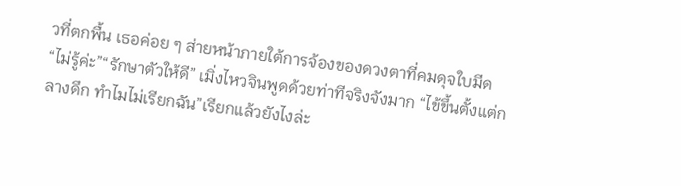วที่ตกพื้น เธอค่อย ๆ ส่ายหน้าภายใต้การจ้องของดวงตาที่คมดุจใบมีด “ไม่รู้ค่ะ”“รักษาตัวให้ดี” เมิ่งไหวจินพูดด้วยท่าทีจริงจังมาก “ไข้ขึ้นตั้งแต่กลางดึก ทำไมไม่เรียกฉัน”เรียกแล้วยังไงล่ะ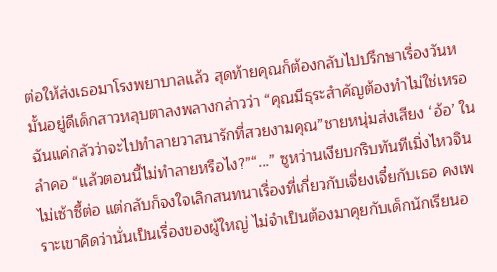ต่อให้ส่งเธอมาโรงพยาบาลแล้ว สุดท้ายคุณก็ต้องกลับไปปรึกษาเรื่องวันหมั้นอยู่ดีเด็กสาวหลุบตาลงพลางกล่าวว่า “คุณมีธุระสำคัญต้องทำไม่ใช่เหรอ ฉันแค่กลัวว่าจะไปทำลายวาสนารักที่สวยงามคุณ”ชายหนุ่มส่งเสียง ‘อ้อ’ ในลำคอ “แล้วตอนนี้ไม่ทำลายหรือไง?”“...” ซูหว่านเงียบกริบทันทีเมิ่งไหวจินไม่เซ้าซี้ต่อ แต่กลับก็จงใจเลิกสนทนาเรื่องที่เกี่ยวกับเจี่ยงเจี๋ยกับเธอ คงเพราะเขาคิดว่านั่นเป็นเรื่องของผู้ใหญ่ ไม่จำเป็นต้องมาคุยกับเด็กนักเรียนอ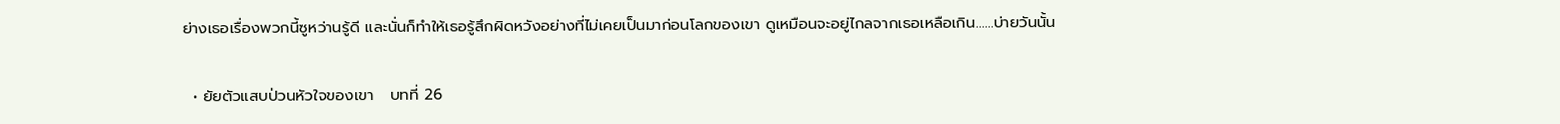ย่างเธอเรื่องพวกนี้ซูหว่านรู้ดี และนั่นก็ทำให้เธอรู้สึกผิดหวังอย่างที่ไม่เคยเป็นมาก่อนโลกของเขา ดูเหมือนจะอยู่ไกลจากเธอเหลือเกิน…...บ่ายวันนั้น

  • ยัยตัวแสบป่วนหัวใจของเขา   บทที่ 26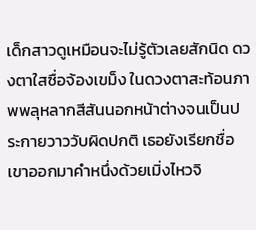เด็กสาวดูเหมือนจะไม่รู้ตัวเลยสักนิด ดวงตาใสซื่อจ้องเขม็ง ในดวงตาสะท้อนภาพพลุหลากสีสันนอกหน้าต่างจนเป็นประกายวาววับผิดปกติ เธอยังเรียกชื่อเขาออกมาคำหนึ่งด้วยเมิ่งไหวจิ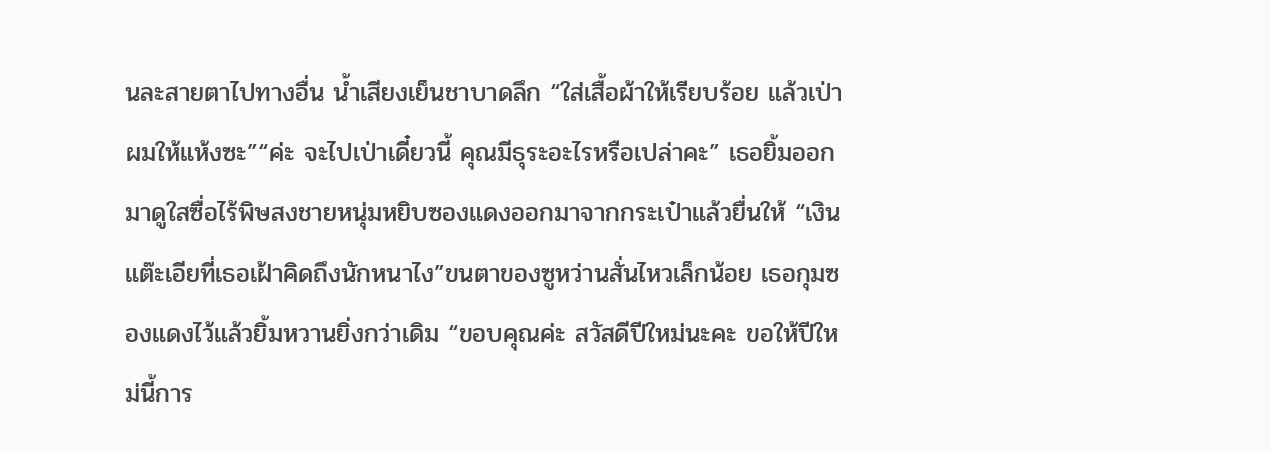นละสายตาไปทางอื่น น้ำเสียงเย็นชาบาดลึก “ใส่เสื้อผ้าให้เรียบร้อย แล้วเป่าผมให้แห้งซะ”“ค่ะ จะไปเป่าเดี๋ยวนี้ คุณมีธุระอะไรหรือเปล่าคะ” เธอยิ้มออกมาดูใสซื่อไร้พิษสงชายหนุ่มหยิบซองแดงออกมาจากกระเป๋าแล้วยื่นให้ “เงินแต๊ะเอียที่เธอเฝ้าคิดถึงนักหนาไง”ขนตาของซูหว่านสั่นไหวเล็กน้อย เธอกุมซองแดงไว้แล้วยิ้มหวานยิ่งกว่าเดิม “ขอบคุณค่ะ สวัสดีปีใหม่นะคะ ขอให้ปีใหม่นี้การ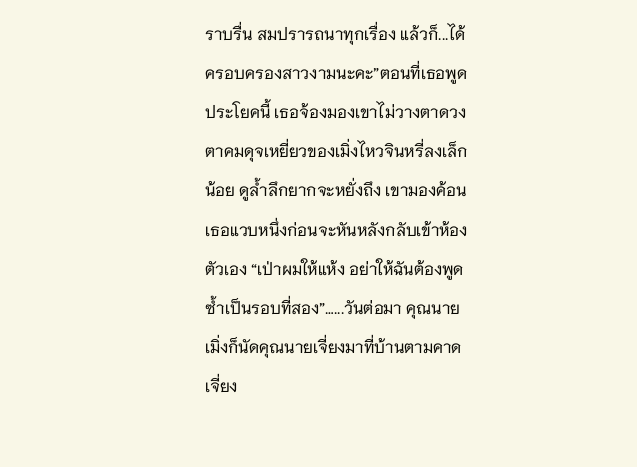ราบรื่น สมปรารถนาทุกเรื่อง แล้วก็...ได้ครอบครองสาวงามนะคะ”ตอนที่เธอพูดประโยคนี้ เธอจ้องมองเขาไม่วางตาดวงตาคมดุจเหยี่ยวของเมิ่งไหวจินหรี่ลงเล็กน้อย ดูล้ำลึกยากจะหยั่งถึง เขามองค้อนเธอแวบหนึ่งก่อนจะหันหลังกลับเข้าห้องตัวเอง “เป่าผมให้แห้ง อย่าให้ฉันต้องพูดซ้ำเป็นรอบที่สอง”…...วันต่อมา คุณนายเมิ่งก็นัดคุณนายเจี่ยงมาที่บ้านตามคาด เจี่ยง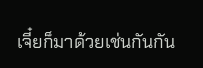เจี๋ยก็มาด้วยเช่นกันกัน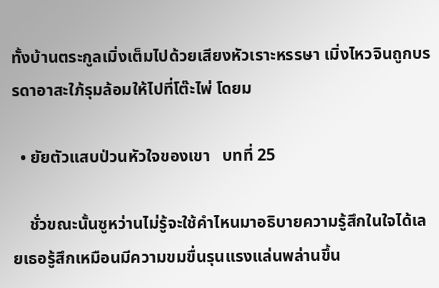ทั้งบ้านตระกูลเมิ่งเต็มไปด้วยเสียงหัวเราะหรรษา เมิ่งไหวจินถูกบรรดาอาสะใภ้รุมล้อมให้ไปที่โต๊ะไพ่ โดยม

  • ยัยตัวแสบป่วนหัวใจของเขา   บทที่ 25

    ชั่วขณะนั้นซูหว่านไม่รู้จะใช้คำไหนมาอธิบายความรู้สึกในใจได้เลยเธอรู้สึกเหมือนมีความขมขื่นรุนแรงแล่นพล่านขึ้น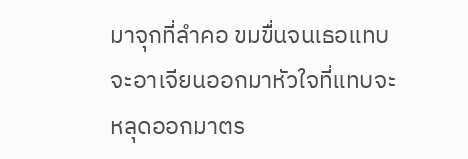มาจุกที่ลำคอ ขมขื่นจนเธอแทบจะอาเจียนออกมาหัวใจที่แทบจะหลุดออกมาตร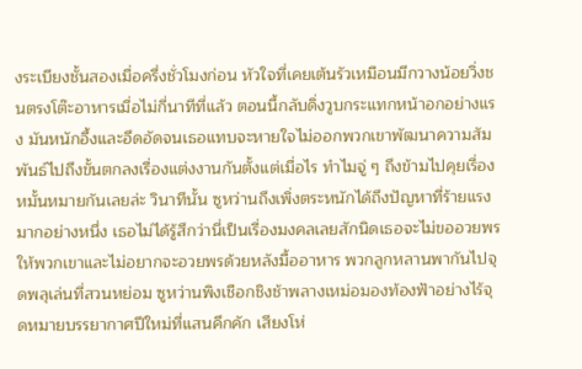งระเบียงชั้นสองเมื่อครึ่งชั่วโมงก่อน หัวใจที่เคยเต้นรัวเหมือนมีกวางน้อยวิ่งชนตรงโต๊ะอาหารเมื่อไม่กี่นาทีที่แล้ว ตอนนี้กลับดิ่งวูบกระแทกหน้าอกอย่างแรง มันหนักอึ้งและอึดอัดจนเธอแทบจะหายใจไม่ออกพวกเขาพัฒนาความสัมพันธ์ไปถึงขั้นตกลงเรื่องแต่งงานกันตั้งแต่เมื่อไร ทำไมจู่ ๆ ถึงข้ามไปคุยเรื่องหมั้นหมายกันเลยล่ะ วินาทีนั้น ซูหว่านถึงเพิ่งตระหนักได้ถึงปัญหาที่ร้ายแรงมากอย่างหนึ่ง เธอไม่ได้รู้สึกว่านี่เป็นเรื่องมงคลเลยสักนิดเธอจะไม่ขออวยพรให้พวกเขาและไม่อยากจะอวยพรด้วยหลังมื้ออาหาร พวกลูกหลานพากันไปจุดพลุเล่นที่สวนหย่อม ซูหว่านพิงเชือกชิงช้าพลางเหม่อมองท้องฟ้าอย่างไร้จุดหมายบรรยากาศปีใหม่ที่แสนคึกคัก เสียงโห่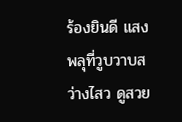ร้องยินดี แสงพลุที่วูบวาบสว่างไสว ดูสวย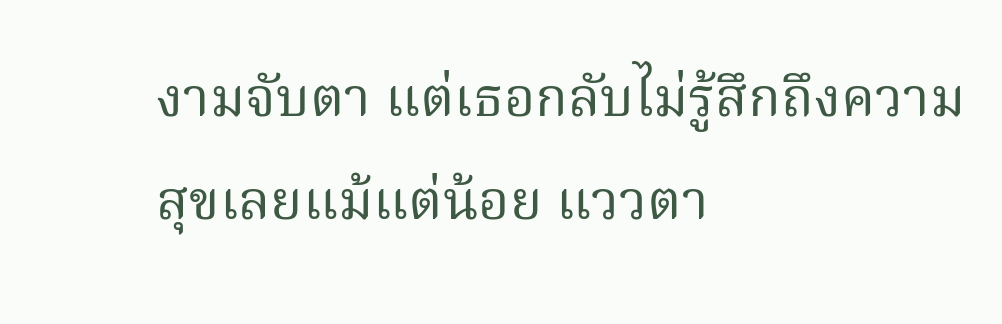งามจับตา แต่เธอกลับไม่รู้สึกถึงความสุขเลยแม้แต่น้อย แววตา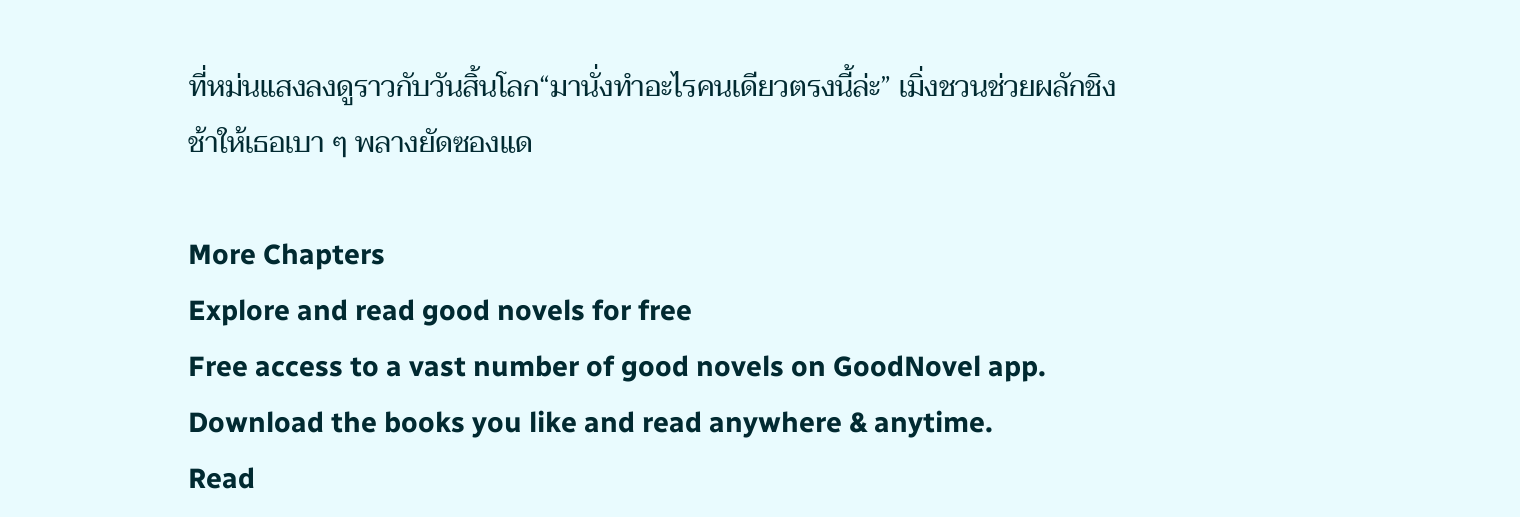ที่หม่นแสงลงดูราวกับวันสิ้นโลก“มานั่งทำอะไรคนเดียวตรงนี้ล่ะ” เมิ่งชวนช่วยผลักชิงช้าให้เธอเบา ๆ พลางยัดซองแด

More Chapters
Explore and read good novels for free
Free access to a vast number of good novels on GoodNovel app. Download the books you like and read anywhere & anytime.
Read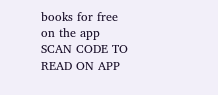books for free on the app
SCAN CODE TO READ ON APP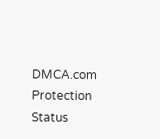DMCA.com Protection Status